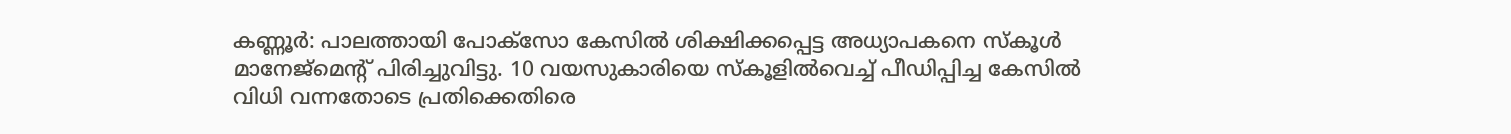കണ്ണൂർ: പാലത്തായി പോക്സോ കേസിൽ ശിക്ഷിക്കപ്പെട്ട അധ്യാപകനെ സ്കൂൾ മാനേജ്മെന്റ് പിരിച്ചുവിട്ടു. 10 വയസുകാരിയെ സ്കൂളിൽവെച്ച് പീഡിപ്പിച്ച കേസിൽ വിധി വന്നതോടെ പ്രതിക്കെതിരെ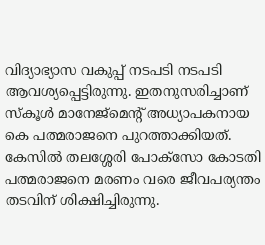വിദ്യാഭ്യാസ വകുപ്പ് നടപടി നടപടി ആവശ്യപ്പെട്ടിരുന്നു. ഇതനുസരിച്ചാണ് സ്കൂൾ മാനേജ്മെന്റ് അധ്യാപകനായ കെ പത്മരാജനെ പുറത്താക്കിയത്. കേസിൽ തലശ്ശേരി പോക്സോ കോടതി പത്മരാജനെ മരണം വരെ ജീവപര്യന്തം തടവിന് ശിക്ഷിച്ചിരുന്നു.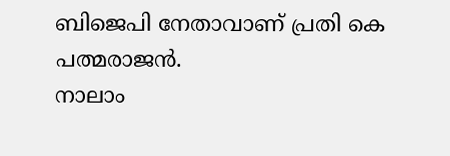ബിജെപി നേതാവാണ് പ്രതി കെ പത്മരാജൻ.
നാലാം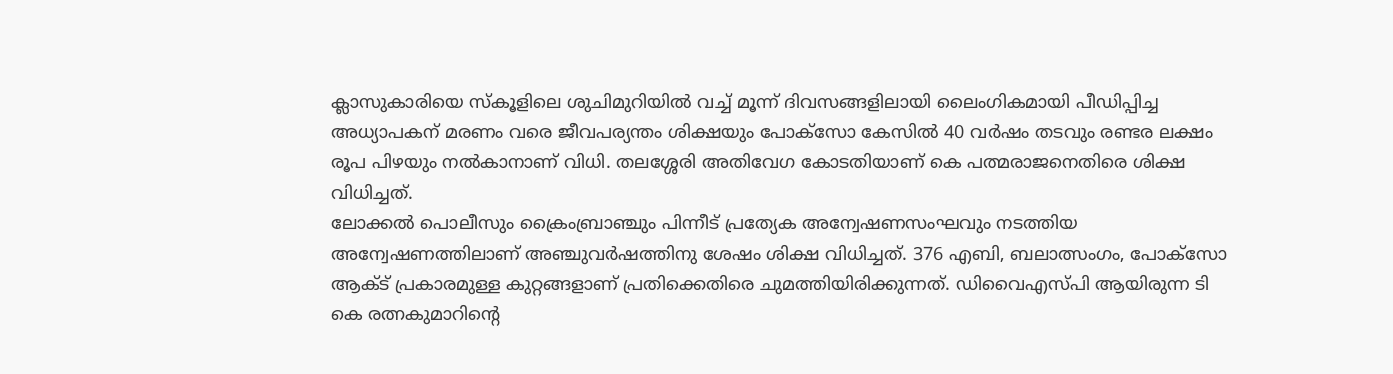ക്ലാസുകാരിയെ സ്കൂളിലെ ശുചിമുറിയിൽ വച്ച് മൂന്ന് ദിവസങ്ങളിലായി ലൈംഗികമായി പീഡിപ്പിച്ച അധ്യാപകന് മരണം വരെ ജീവപര്യന്തം ശിക്ഷയും പോക്സോ കേസിൽ 40 വർഷം തടവും രണ്ടര ലക്ഷം രൂപ പിഴയും നൽകാനാണ് വിധി. തലശ്ശേരി അതിവേഗ കോടതിയാണ് കെ പത്മരാജനെതിരെ ശിക്ഷ വിധിച്ചത്.
ലോക്കൽ പൊലീസും ക്രൈംബ്രാഞ്ചും പിന്നീട് പ്രത്യേക അന്വേഷണസംഘവും നടത്തിയ അന്വേഷണത്തിലാണ് അഞ്ചുവർഷത്തിനു ശേഷം ശിക്ഷ വിധിച്ചത്. 376 എബി, ബലാത്സംഗം, പോക്സോ ആക്ട് പ്രകാരമുള്ള കുറ്റങ്ങളാണ് പ്രതിക്കെതിരെ ചുമത്തിയിരിക്കുന്നത്. ഡിവൈഎസ്പി ആയിരുന്ന ടി കെ രത്നകുമാറിന്റെ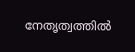നേതൃത്വത്തിൽ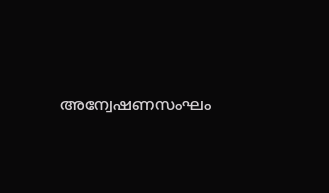അന്വേഷണസംഘം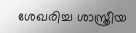ശേഖരിച്ച ശാസ്ത്രീയ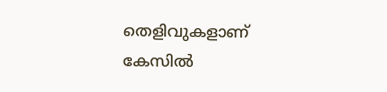തെളിവുകളാണ് കേസിൽ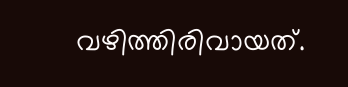വഴിത്തിരിവായത്.